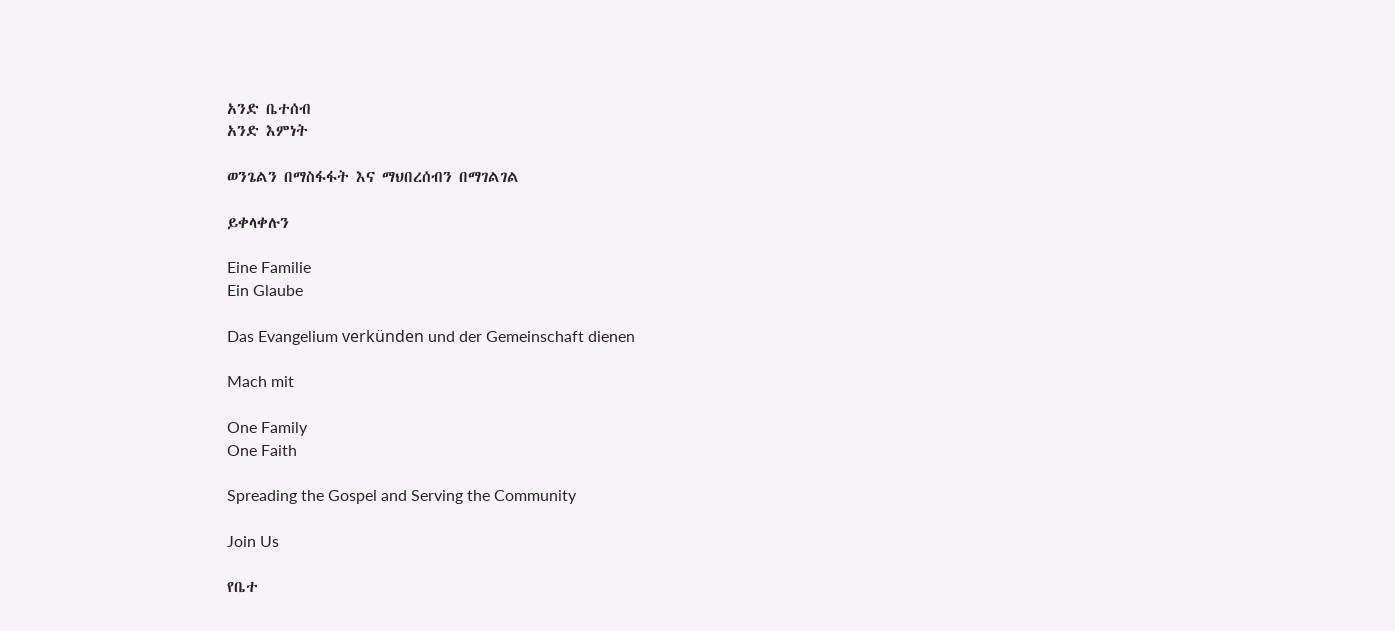አንድ ቤተሰብ
አንድ እምነት

ወንጌልን በማስፋፋት እና ማህበረሰብን በማገልገል

ይቀላቀሉን

Eine Familie
Ein Glaube

Das Evangelium verkünden und der Gemeinschaft dienen

Mach mit

One Family
One Faith

Spreading the Gospel and Serving the Community

Join Us

የቤተ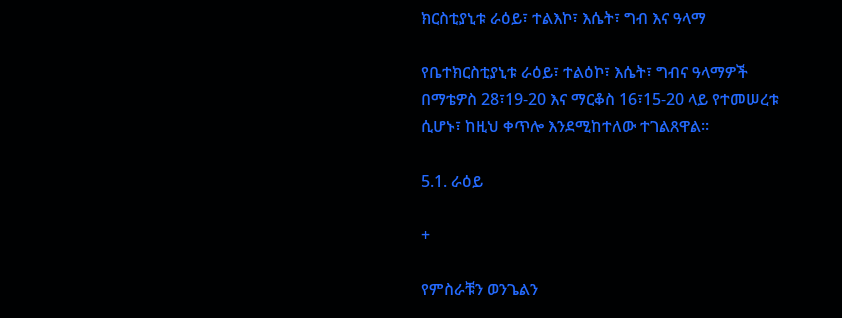ክርስቲያኒቱ ራዕይ፣ ተልእኮ፣ እሴት፣ ግብ እና ዓላማ

የቤተክርስቲያኒቱ ራዕይ፣ ተልዕኮ፣ እሴት፣ ግብና ዓላማዎች በማቴዎስ 28፣19-20 እና ማርቆስ 16፣15-20 ላይ የተመሠረቱ ሲሆኑ፣ ከዚህ ቀጥሎ እንደሚከተለው ተገልጸዋል፡፡

5.1. ራዕይ

+

የምስራቹን ወንጌልን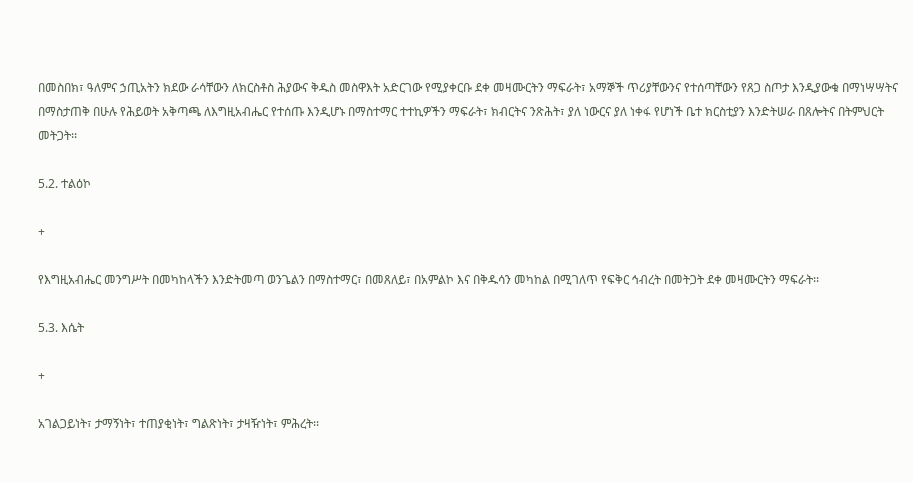በመስበክ፣ ዓለምና ኃጢአትን ክደው ራሳቸውን ለክርስቶስ ሕያውና ቅዱስ መስዋእት አድርገው የሚያቀርቡ ደቀ መዛሙርትን ማፍራት፣ አማኞች ጥሪያቸውንና የተሰጣቸውን የጸጋ ስጦታ እንዲያውቁ በማነሣሣትና በማስታጠቅ በሁሉ የሕይወት አቅጣጫ ለእግዚአብሔር የተሰጡ እንዲሆኑ በማስተማር ተተኪዎችን ማፍራት፣ ክብርትና ንጽሕት፣ ያለ ነውርና ያለ ነቀፋ የሆነች ቤተ ክርስቲያን እንድትሠራ በጸሎትና በትምህርት መትጋት፡፡

5.2. ተልዕኮ

+

የእግዚአብሔር መንግሥት በመካከላችን እንድትመጣ ወንጌልን በማስተማር፣ በመጸለይ፣ በአምልኮ እና በቅዱሳን መካከል በሚገለጥ የፍቅር ኅብረት በመትጋት ደቀ መዛሙርትን ማፍራት፡፡

5.3. እሴት

+

አገልጋይነት፣ ታማኝነት፣ ተጠያቂነት፣ ግልጽነት፣ ታዛዥነት፣ ምሕረት፡፡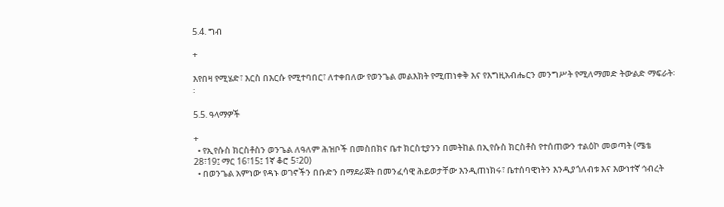5.4. ግብ

+

እየበዛ የሚሄድ፣ እርስ በእርሱ የሚተባበር፣ ለተቀበለው የወንጌል መልእክት የሚጠነቀቅ እና የእግዚአብሔርን መንግሥት የሚለማመድ ትውልድ ማፍራት፡፡

5.5. ዓላማዎች

+
  • የኢየሱስ ክርስቶስን ወንጌል ለዓለም ሕዝቦች በመስበክና ቤተ ክርስቲያንን በመትከል በኢየሱስ ክርስቶስ የተሰጠውን ተልዕኮ መወጣት (ሜቴ 28፣19፤ ማር 16፣15፤ 1ኛ ቆሮ 5፣20)
  • በወንጌል አምነው የዳኑ ወገኖችን በቡድን በማደራጀት በመንፈሳዊ ሕይወታቸው እንዲጠነክሩ፣ ቤተሰባዊነትን እንዲያጎለብቱ እና እውነተኛ ኅብረት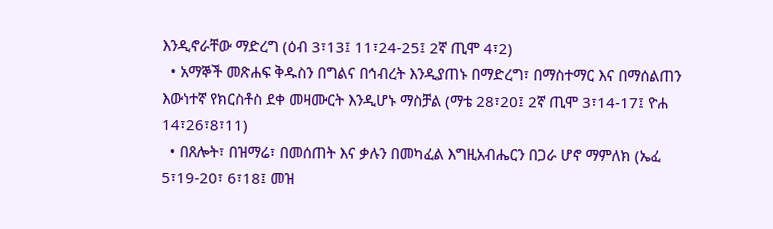እንዲኖራቸው ማድረግ (ዕብ 3፣13፤ 11፣24-25፤ 2ኛ ጢሞ 4፣2)
  • አማኞች መጽሐፍ ቅዱስን በግልና በኅብረት እንዲያጠኑ በማድረግ፣ በማስተማር እና በማሰልጠን እውነተኛ የክርስቶስ ደቀ መዛሙርት እንዲሆኑ ማስቻል (ማቴ 28፣20፤ 2ኛ ጢሞ 3፣14-17፤ ዮሐ 14፣26፣8፣11)
  • በጸሎት፣ በዝማሬ፣ በመሰጠት እና ቃሉን በመካፈል እግዚአብሔርን በጋራ ሆኖ ማምለክ (ኤፈ 5፣19-20፣ 6፣18፤ መዝ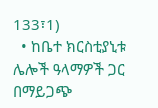133፣1)
  • ከቤተ ክርስቲያኒቱ ሌሎች ዓላማዎች ጋር በማይጋጭ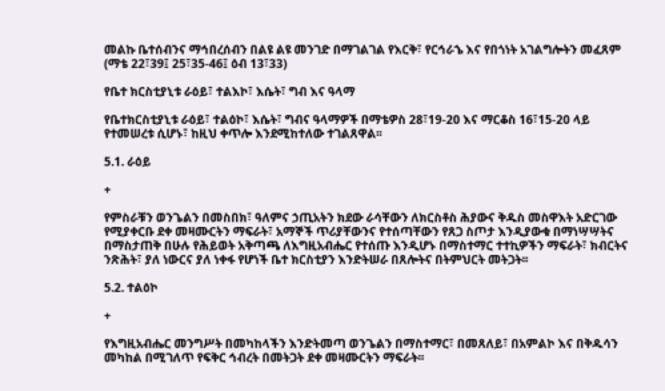መልኩ ቤተሰብንና ማኅበረሰብን በልዩ ልዩ መንገድ በማገልገል የእርቅ፣ የርኅራኄ እና የበጎነት አገልግሎትን መፈጸም (ማቴ 22፣39፤ 25፣35-46፤ ዕብ 13፣33)

የቤተ ክርስቲያኒቱ ራዕይ፣ ተልእኮ፣ እሴት፣ ግብ እና ዓላማ

የቤተክርስቲያኒቱ ራዕይ፣ ተልዕኮ፣ እሴት፣ ግብና ዓላማዎች በማቴዎስ 28፣19-20 እና ማርቆስ 16፣15-20 ላይ የተመሠረቱ ሲሆኑ፣ ከዚህ ቀጥሎ እንደሚከተለው ተገልጸዋል፡፡

5.1. ራዕይ

+

የምስራቹን ወንጌልን በመስበክ፣ ዓለምና ኃጢአትን ክደው ራሳቸውን ለክርስቶስ ሕያውና ቅዱስ መስዋእት አድርገው የሚያቀርቡ ደቀ መዛሙርትን ማፍራት፣ አማኞች ጥሪያቸውንና የተሰጣቸውን የጸጋ ስጦታ እንዲያውቁ በማነሣሣትና በማስታጠቅ በሁሉ የሕይወት አቅጣጫ ለእግዚአብሔር የተሰጡ እንዲሆኑ በማስተማር ተተኪዎችን ማፍራት፣ ክብርትና ንጽሕት፣ ያለ ነውርና ያለ ነቀፋ የሆነች ቤተ ክርስቲያን እንድትሠራ በጸሎትና በትምህርት መትጋት፡፡

5.2. ተልዕኮ

+

የእግዚአብሔር መንግሥት በመካከላችን እንድትመጣ ወንጌልን በማስተማር፣ በመጸለይ፣ በአምልኮ እና በቅዱሳን መካከል በሚገለጥ የፍቅር ኅብረት በመትጋት ደቀ መዛሙርትን ማፍራት፡፡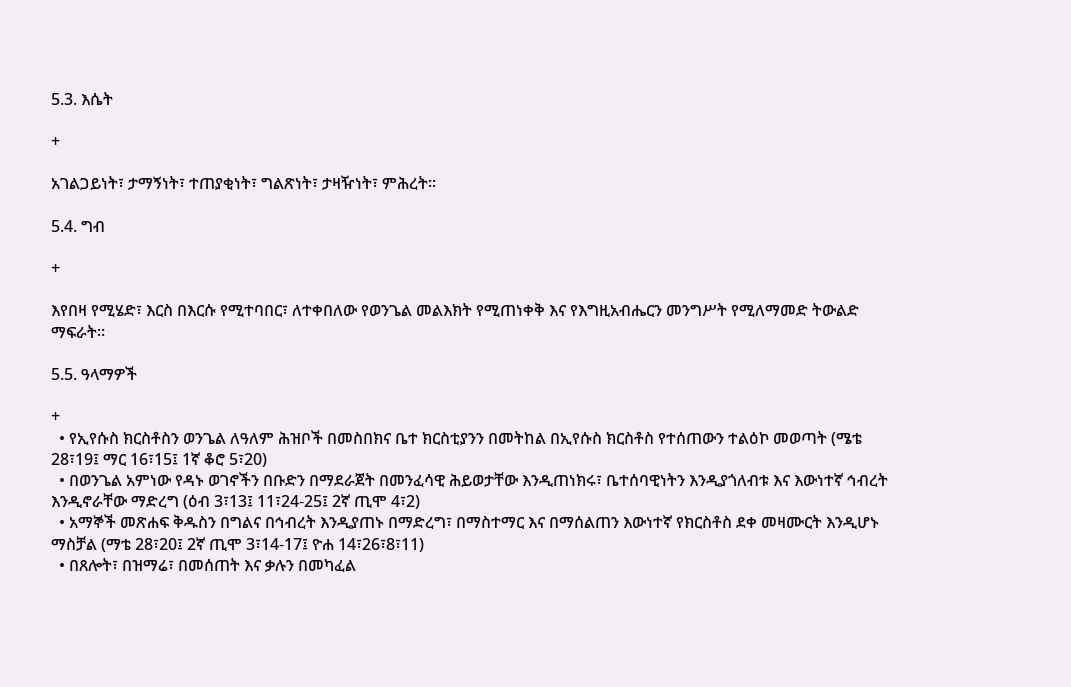5.3. እሴት

+

አገልጋይነት፣ ታማኝነት፣ ተጠያቂነት፣ ግልጽነት፣ ታዛዥነት፣ ምሕረት፡፡

5.4. ግብ

+

እየበዛ የሚሄድ፣ እርስ በእርሱ የሚተባበር፣ ለተቀበለው የወንጌል መልእክት የሚጠነቀቅ እና የእግዚአብሔርን መንግሥት የሚለማመድ ትውልድ ማፍራት፡፡

5.5. ዓላማዎች

+
  • የኢየሱስ ክርስቶስን ወንጌል ለዓለም ሕዝቦች በመስበክና ቤተ ክርስቲያንን በመትከል በኢየሱስ ክርስቶስ የተሰጠውን ተልዕኮ መወጣት (ሜቴ 28፣19፤ ማር 16፣15፤ 1ኛ ቆሮ 5፣20)
  • በወንጌል አምነው የዳኑ ወገኖችን በቡድን በማደራጀት በመንፈሳዊ ሕይወታቸው እንዲጠነክሩ፣ ቤተሰባዊነትን እንዲያጎለብቱ እና እውነተኛ ኅብረት እንዲኖራቸው ማድረግ (ዕብ 3፣13፤ 11፣24-25፤ 2ኛ ጢሞ 4፣2)
  • አማኞች መጽሐፍ ቅዱስን በግልና በኅብረት እንዲያጠኑ በማድረግ፣ በማስተማር እና በማሰልጠን እውነተኛ የክርስቶስ ደቀ መዛሙርት እንዲሆኑ ማስቻል (ማቴ 28፣20፤ 2ኛ ጢሞ 3፣14-17፤ ዮሐ 14፣26፣8፣11)
  • በጸሎት፣ በዝማሬ፣ በመሰጠት እና ቃሉን በመካፈል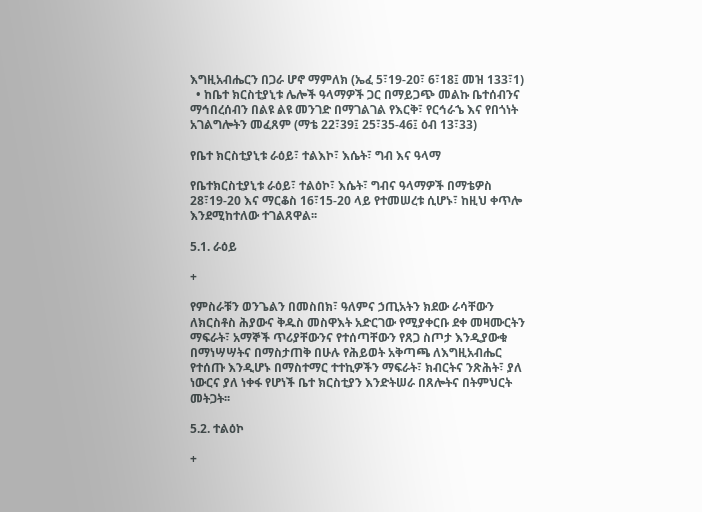እግዚአብሔርን በጋራ ሆኖ ማምለክ (ኤፈ 5፣19-20፣ 6፣18፤ መዝ 133፣1)
  • ከቤተ ክርስቲያኒቱ ሌሎች ዓላማዎች ጋር በማይጋጭ መልኩ ቤተሰብንና ማኅበረሰብን በልዩ ልዩ መንገድ በማገልገል የእርቅ፣ የርኅራኄ እና የበጎነት አገልግሎትን መፈጸም (ማቴ 22፣39፤ 25፣35-46፤ ዕብ 13፣33)

የቤተ ክርስቲያኒቱ ራዕይ፣ ተልእኮ፣ እሴት፣ ግብ እና ዓላማ

የቤተክርስቲያኒቱ ራዕይ፣ ተልዕኮ፣ እሴት፣ ግብና ዓላማዎች በማቴዎስ 28፣19-20 እና ማርቆስ 16፣15-20 ላይ የተመሠረቱ ሲሆኑ፣ ከዚህ ቀጥሎ እንደሚከተለው ተገልጸዋል፡፡

5.1. ራዕይ

+

የምስራቹን ወንጌልን በመስበክ፣ ዓለምና ኃጢአትን ክደው ራሳቸውን ለክርስቶስ ሕያውና ቅዱስ መስዋእት አድርገው የሚያቀርቡ ደቀ መዛሙርትን ማፍራት፣ አማኞች ጥሪያቸውንና የተሰጣቸውን የጸጋ ስጦታ እንዲያውቁ በማነሣሣትና በማስታጠቅ በሁሉ የሕይወት አቅጣጫ ለእግዚአብሔር የተሰጡ እንዲሆኑ በማስተማር ተተኪዎችን ማፍራት፣ ክብርትና ንጽሕት፣ ያለ ነውርና ያለ ነቀፋ የሆነች ቤተ ክርስቲያን እንድትሠራ በጸሎትና በትምህርት መትጋት፡፡

5.2. ተልዕኮ

+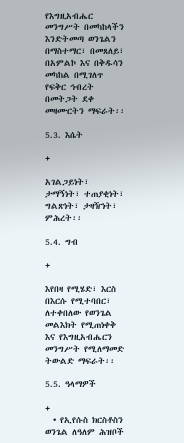የእግዚአብሔር መንግሥት በመካከላችን እንድትመጣ ወንጌልን በማስተማር፣ በመጸለይ፣ በአምልኮ እና በቅዱሳን መካከል በሚገለጥ የፍቅር ኅብረት በመትጋት ደቀ መዛሙርትን ማፍራት፡፡

5.3. እሴት

+

አገልጋይነት፣ ታማኝነት፣ ተጠያቂነት፣ ግልጽነት፣ ታዛዥነት፣ ምሕረት፡፡

5.4. ግብ

+

እየበዛ የሚሄድ፣ እርስ በእርሱ የሚተባበር፣ ለተቀበለው የወንጌል መልእክት የሚጠነቀቅ እና የእግዚአብሔርን መንግሥት የሚለማመድ ትውልድ ማፍራት፡፡

5.5. ዓላማዎች

+
  • የኢየሱስ ክርስቶስን ወንጌል ለዓለም ሕዝቦች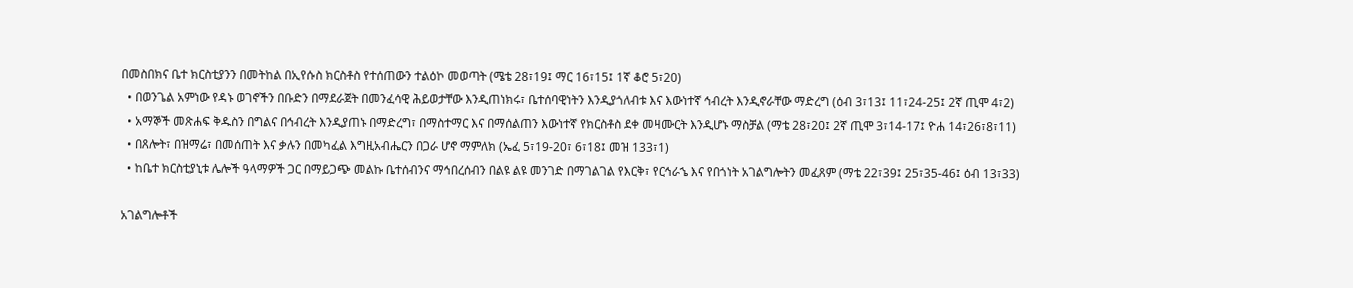በመስበክና ቤተ ክርስቲያንን በመትከል በኢየሱስ ክርስቶስ የተሰጠውን ተልዕኮ መወጣት (ሜቴ 28፣19፤ ማር 16፣15፤ 1ኛ ቆሮ 5፣20)
  • በወንጌል አምነው የዳኑ ወገኖችን በቡድን በማደራጀት በመንፈሳዊ ሕይወታቸው እንዲጠነክሩ፣ ቤተሰባዊነትን እንዲያጎለብቱ እና እውነተኛ ኅብረት እንዲኖራቸው ማድረግ (ዕብ 3፣13፤ 11፣24-25፤ 2ኛ ጢሞ 4፣2)
  • አማኞች መጽሐፍ ቅዱስን በግልና በኅብረት እንዲያጠኑ በማድረግ፣ በማስተማር እና በማሰልጠን እውነተኛ የክርስቶስ ደቀ መዛሙርት እንዲሆኑ ማስቻል (ማቴ 28፣20፤ 2ኛ ጢሞ 3፣14-17፤ ዮሐ 14፣26፣8፣11)
  • በጸሎት፣ በዝማሬ፣ በመሰጠት እና ቃሉን በመካፈል እግዚአብሔርን በጋራ ሆኖ ማምለክ (ኤፈ 5፣19-20፣ 6፣18፤ መዝ 133፣1)
  • ከቤተ ክርስቲያኒቱ ሌሎች ዓላማዎች ጋር በማይጋጭ መልኩ ቤተሰብንና ማኅበረሰብን በልዩ ልዩ መንገድ በማገልገል የእርቅ፣ የርኅራኄ እና የበጎነት አገልግሎትን መፈጸም (ማቴ 22፣39፤ 25፣35-46፤ ዕብ 13፣33)

አገልግሎቶች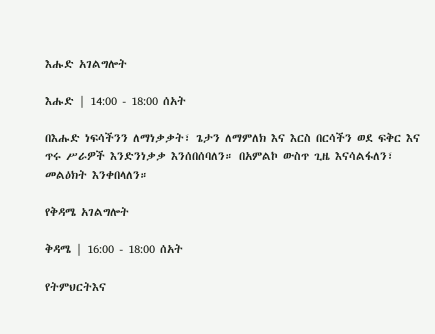እሑድ አገልግሎት

እሑድ | 14:00 - 18:00 ሰአት

በእሑድ ነፍሳችንን ለማነቃቃት፣ ጌታን ለማምለክ እና እርስ በርሳችን ወደ ፍቅር እና ጥሩ ሥራዎች እንድንነቃቃ እንሰበሰባለን። በአምልኮ ውስጥ ጊዜ እናሳልፋለን፣ መልዕክት እንቀበላለን።

የቅዳሜ አገልግሎት

ቅዳሜ | 16:00 - 18:00 ሰአት

የትምህርትእና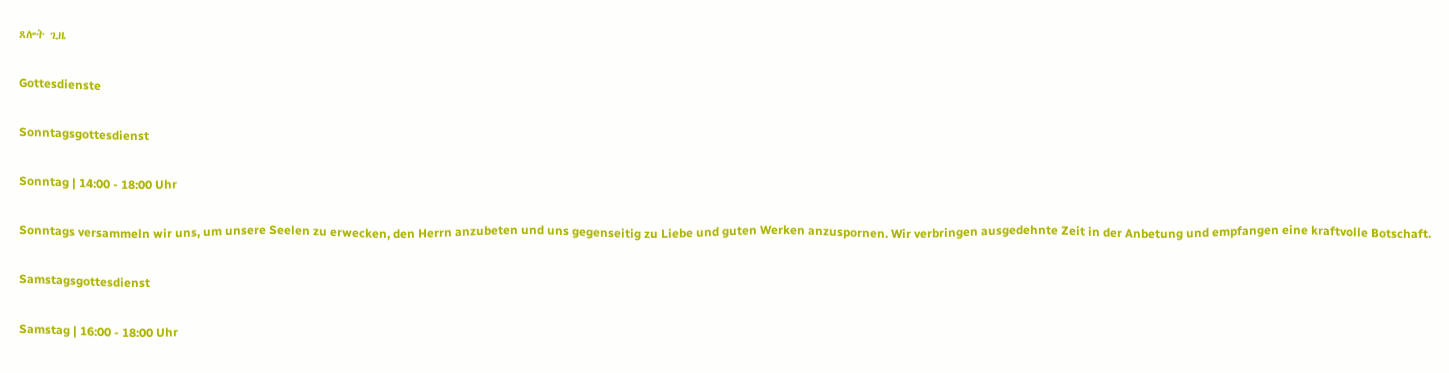ጸሎት ጊዜ

Gottesdienste

Sonntagsgottesdienst

Sonntag | 14:00 - 18:00 Uhr

Sonntags versammeln wir uns, um unsere Seelen zu erwecken, den Herrn anzubeten und uns gegenseitig zu Liebe und guten Werken anzuspornen. Wir verbringen ausgedehnte Zeit in der Anbetung und empfangen eine kraftvolle Botschaft.

Samstagsgottesdienst

Samstag | 16:00 - 18:00 Uhr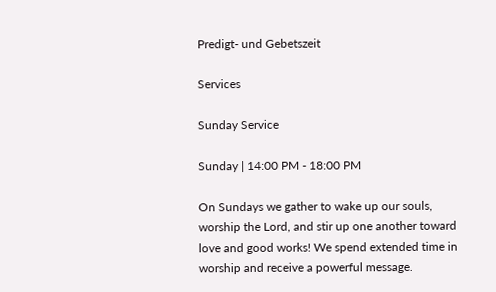Predigt- und Gebetszeit

Services

Sunday Service

Sunday | 14:00 PM - 18:00 PM

On Sundays we gather to wake up our souls, worship the Lord, and stir up one another toward love and good works! We spend extended time in worship and receive a powerful message.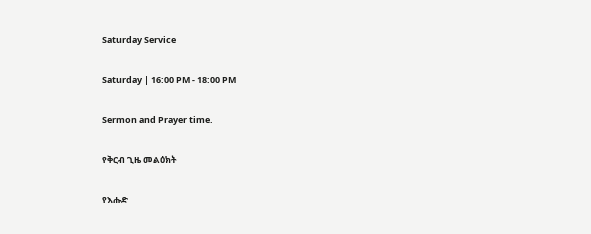Saturday Service

Saturday | 16:00 PM - 18:00 PM

Sermon and Prayer time.

የቅርብ ጊዜ መልዕክት

የእሑድ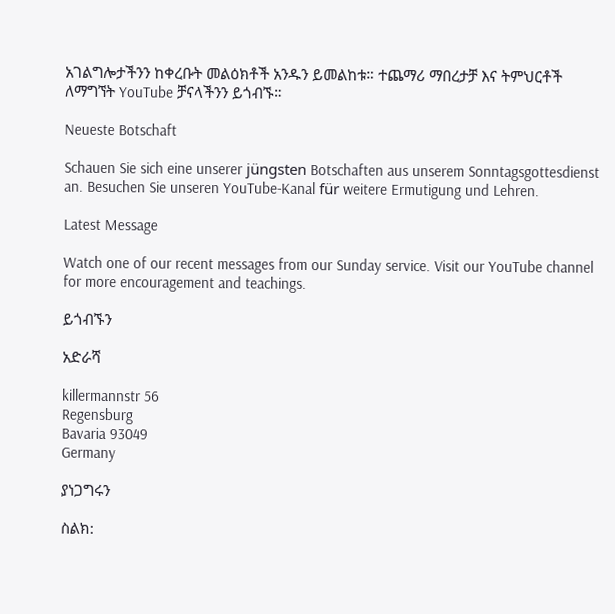አገልግሎታችንን ከቀረቡት መልዕክቶች አንዱን ይመልከቱ። ተጨማሪ ማበረታቻ እና ትምህርቶች ለማግኘት YouTube ቻናላችንን ይጎብኙ።

Neueste Botschaft

Schauen Sie sich eine unserer jüngsten Botschaften aus unserem Sonntagsgottesdienst an. Besuchen Sie unseren YouTube-Kanal für weitere Ermutigung und Lehren.

Latest Message

Watch one of our recent messages from our Sunday service. Visit our YouTube channel for more encouragement and teachings.

ይጎብኙን

አድራሻ

killermannstr 56
Regensburg
Bavaria 93049
Germany

ያነጋግሩን

ስልክ: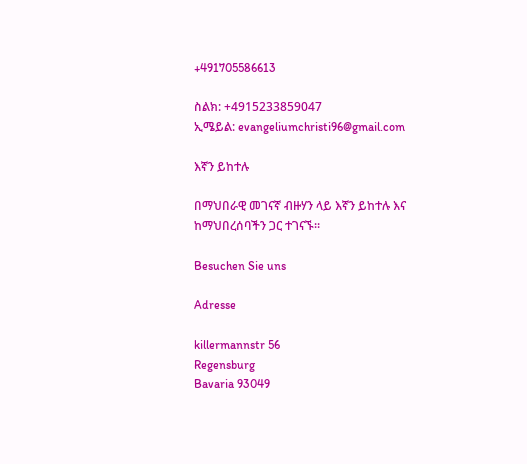+491705586613

ስልክ: +4915233859047
ኢሜይል: evangeliumchristi96@gmail.com

እኛን ይከተሉ

በማህበራዊ መገናኛ ብዙሃን ላይ እኛን ይከተሉ እና ከማህበረሰባችን ጋር ተገናኙ።

Besuchen Sie uns

Adresse

killermannstr 56
Regensburg
Bavaria 93049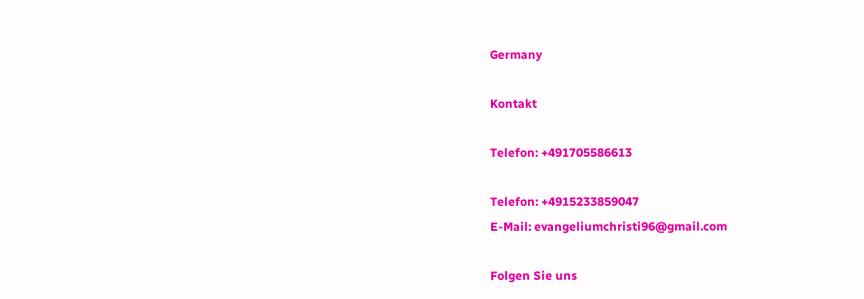Germany

Kontakt

Telefon: +491705586613

Telefon: +4915233859047
E-Mail: evangeliumchristi96@gmail.com

Folgen Sie uns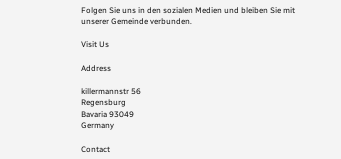Folgen Sie uns in den sozialen Medien und bleiben Sie mit unserer Gemeinde verbunden.

Visit Us

Address

killermannstr 56
Regensburg
Bavaria 93049
Germany

Contact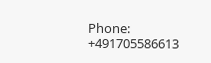Phone: +491705586613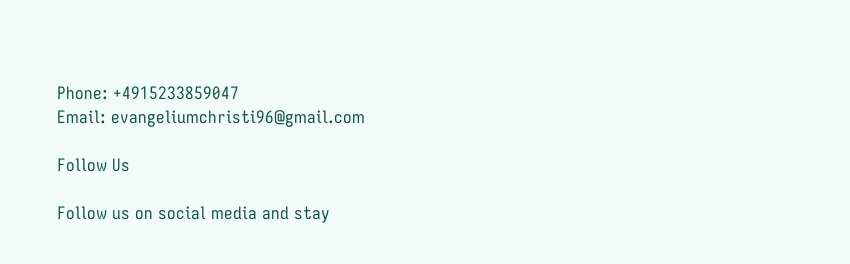Phone: +4915233859047
Email: evangeliumchristi96@gmail.com

Follow Us

Follow us on social media and stay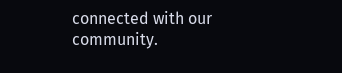connected with our community.